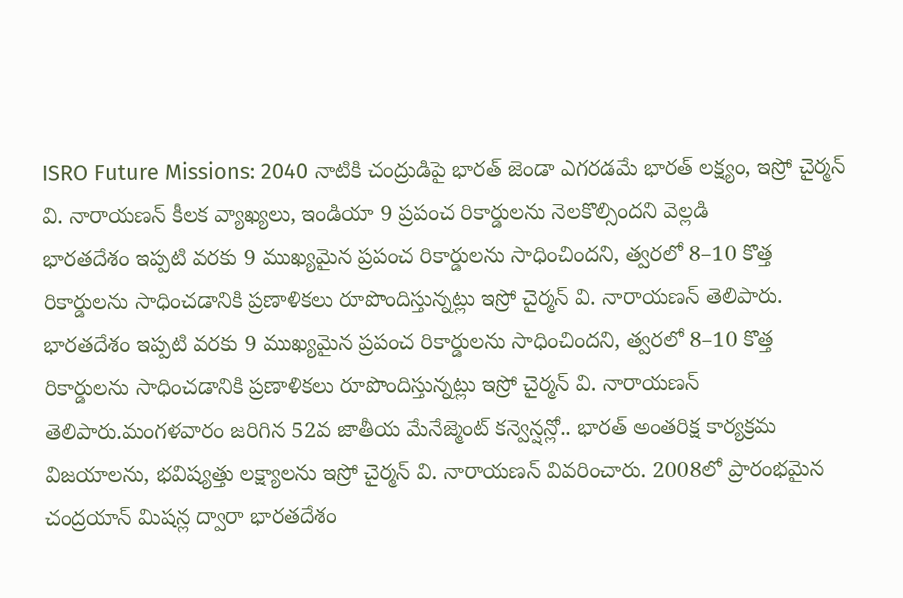ISRO Future Missions: 2040 నాటికి చంద్రుడిపై భారత్ జెండా ఎగరడమే భారత్ లక్ష్యం, ఇస్రో చైర్మన్ వి. నారాయణన్ కీలక వ్యాఖ్యలు, ఇండియా 9 ప్రపంచ రికార్డులను నెలకొల్సిందని వెల్లడి
భారతదేశం ఇప్పటి వరకు 9 ముఖ్యమైన ప్రపంచ రికార్డులను సాధించిందని, త్వరలో 8–10 కొత్త రికార్డులను సాధించడానికి ప్రణాళికలు రూపొందిస్తున్నట్లు ఇస్రో చైర్మన్ వి. నారాయణన్ తెలిపారు.
భారతదేశం ఇప్పటి వరకు 9 ముఖ్యమైన ప్రపంచ రికార్డులను సాధించిందని, త్వరలో 8–10 కొత్త రికార్డులను సాధించడానికి ప్రణాళికలు రూపొందిస్తున్నట్లు ఇస్రో చైర్మన్ వి. నారాయణన్ తెలిపారు.మంగళవారం జరిగిన 52వ జాతీయ మేనేజ్మెంట్ కన్వెన్షన్లో.. భారత్ అంతరిక్ష కార్యక్రమ విజయాలను, భవిష్యత్తు లక్ష్యాలను ఇస్రో చైర్మన్ వి. నారాయణన్ వివరించారు. 2008లో ప్రారంభమైన చంద్రయాన్ మిషన్ల ద్వారా భారతదేశం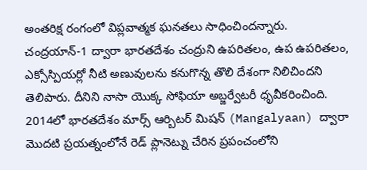అంతరిక్ష రంగంలో విప్లవాత్మక ఘనతలు సాధించిందన్నారు.
చంద్రయాన్-1 ద్వారా భారతదేశం చంద్రుని ఉపరితలం, ఉప ఉపరితలం, ఎక్సోస్పియర్లో నీటి అణువులను కనుగొన్న తొలి దేశంగా నిలిచిందని తెలిపారు. దీనిని నాసా యొక్క సోఫియా అబ్జర్వేటరీ ధృవీకరించింది. 2014లో భారతదేశం మార్స్ ఆర్బిటర్ మిషన్ (Mangalyaan) ద్వారా మొదటి ప్రయత్నంలోనే రెడ్ ప్లానెట్ను చేరిన ప్రపంచంలోని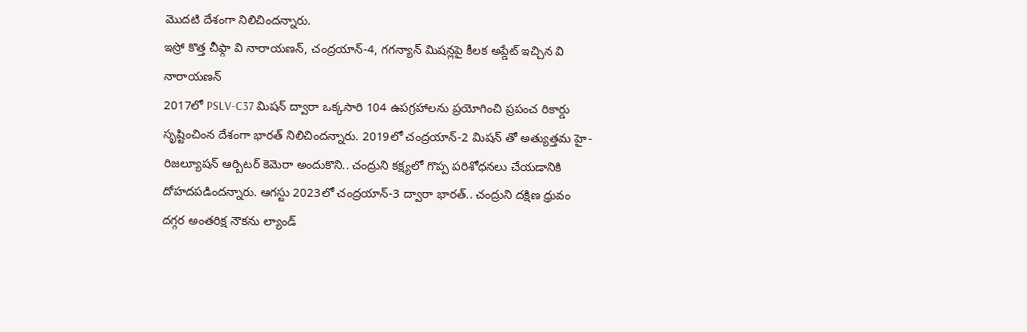మొదటి దేశంగా నిలిచిందన్నారు.
ఇస్రో కొత్త చీఫ్గా వి నారాయణన్, చంద్రయాన్-4, గగన్యాన్ మిషన్లపై కీలక అప్డేట్ ఇచ్చిన వి నారాయణన్
2017లో PSLV-C37 మిషన్ ద్వారా ఒక్కసారి 104 ఉపగ్రహాలను ప్రయోగించి ప్రపంచ రికార్డు సృష్టించింన దేశంగా భారత్ నిలిచిందన్నారు. 2019లో చంద్రయాన్-2 మిషన్ తో అత్యుత్తమ హై-రిజల్యూషన్ ఆర్బిటర్ కెమెరా అందుకొని.. చంద్రుని కక్ష్యలో గొప్ప పరిశోధనలు చేయడానికి దోహదపడిందన్నారు. ఆగస్టు 2023లో చంద్రయాన్-3 ద్వారా భారత్.. చంద్రుని దక్షిణ ధ్రువం దగ్గర అంతరిక్ష నౌకను ల్యాండ్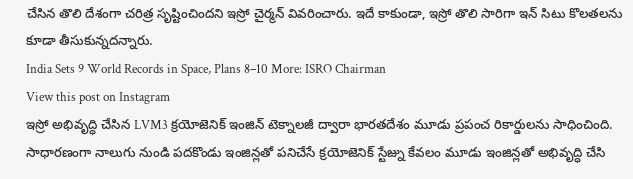చేసిన తొలి దేశంగా చరిత్ర సృష్టించిందని ఇస్రో చైర్మన్ వివరించారు. ఇదే కాకుండా, ఇస్రో తొలి సారిగా ఇన్ సిటు కొలతలను కూడా తీసుకున్నదన్నారు.
India Sets 9 World Records in Space, Plans 8–10 More: ISRO Chairman
View this post on Instagram
ఇస్రో అభివృద్ధి చేసిన LVM3 క్రయోజెనిక్ ఇంజిన్ టెక్నాలజీ ద్వారా భారతదేశం మూడు ప్రపంచ రికార్డులను సాధించింది. సాధారణంగా నాలుగు నుండి పదకొండు ఇంజిన్లతో పనిచేసే క్రయోజెనిక్ స్టేజ్ను కేవలం మూడు ఇంజిన్లతో అభివృద్ధి చేసి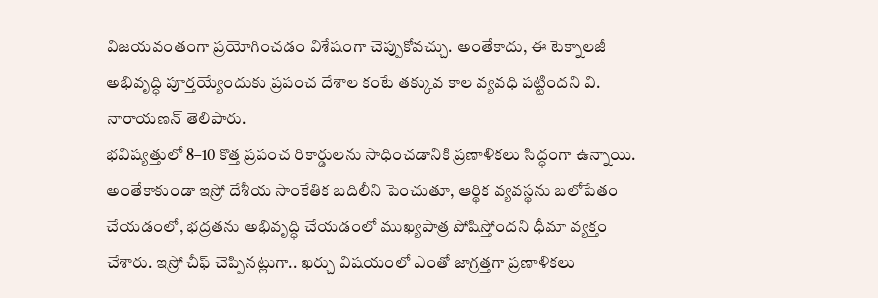విజయవంతంగా ప్రయోగించడం విశేషంగా చెప్పుకోవచ్చు. అంతేకాదు, ఈ టెక్నాలజీ అభివృద్ధి పూర్తయ్యేందుకు ప్రపంచ దేశాల కంటే తక్కువ కాల వ్యవధి పట్టిందని వి. నారాయణన్ తెలిపారు.
భవిష్యత్తులో 8–10 కొత్త ప్రపంచ రికార్డులను సాధించడానికి ప్రణాళికలు సిద్ధంగా ఉన్నాయి. అంతేకాకుండా ఇస్రో దేశీయ సాంకేతిక బదిలీని పెంచుతూ, ఆర్థిక వ్యవస్థను బలోపేతం చేయడంలో, భద్రతను అభివృద్ధి చేయడంలో ముఖ్యపాత్ర పోషిస్తోందని ధీమా వ్యక్తం చేశారు. ఇస్రో చీఫ్ చెప్పినట్లుగా.. ఖర్చు విషయంలో ఎంతో జాగ్రత్తగా ప్రణాళికలు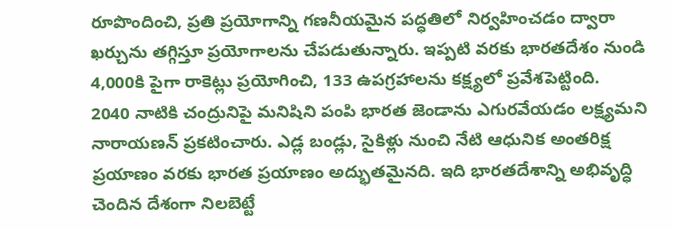రూపొందించి, ప్రతి ప్రయోగాన్ని గణనీయమైన పద్ధతిలో నిర్వహించడం ద్వారా ఖర్చును తగ్గిస్తూ ప్రయోగాలను చేపడుతున్నారు. ఇప్పటి వరకు భారతదేశం నుండి 4,000కి పైగా రాకెట్లు ప్రయోగించి, 133 ఉపగ్రహాలను కక్ష్యలో ప్రవేశపెట్టింది.
2040 నాటికి చంద్రునిపై మనిషిని పంపి భారత జెండాను ఎగురవేయడం లక్ష్యమని నారాయణన్ ప్రకటించారు. ఎడ్ల బండ్లు, సైకిళ్లు నుంచి నేటి ఆధునిక అంతరిక్ష ప్రయాణం వరకు భారత ప్రయాణం అద్భుతమైనది. ఇది భారతదేశాన్ని అభివృద్ధి చెందిన దేశంగా నిలబెట్టే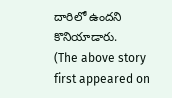దారిలో ఉందని కొనియాడారు.
(The above story first appeared on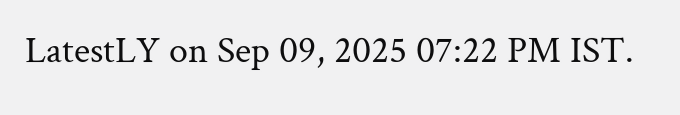LatestLY on Sep 09, 2025 07:22 PM IST.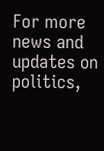For more news and updates on politics,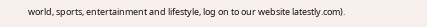world, sports, entertainment and lifestyle, log on to our website latestly.com).